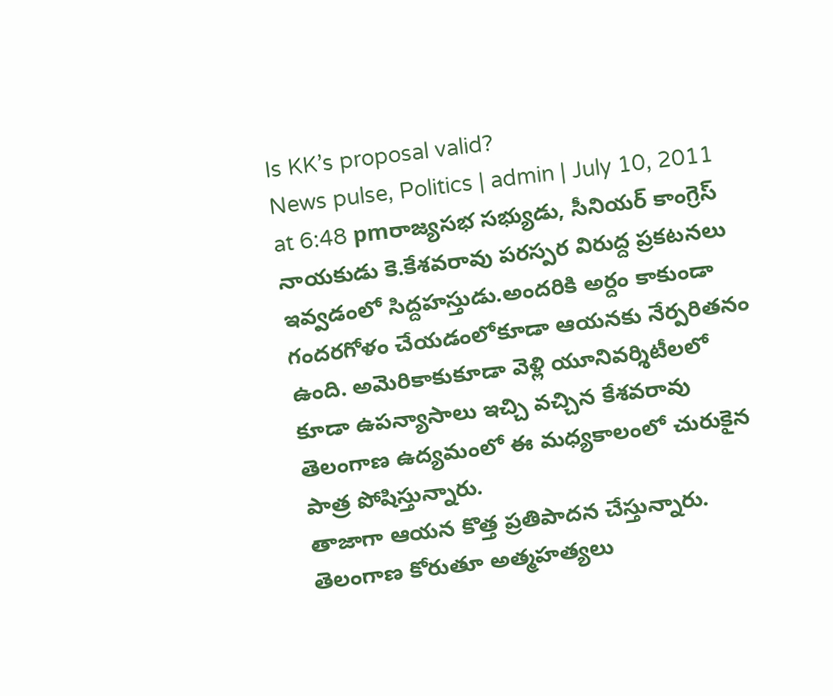Is KK’s proposal valid?
News pulse, Politics | admin | July 10, 2011 at 6:48 pmరాజ్యసభ సభ్యుడు, సీనియర్ కాంగ్రెస్ నాయకుడు కె.కేశవరావు పరస్పర విరుద్ద ప్రకటనలు ఇవ్వడంలో సిద్దహస్తుడు.అందరికి అర్దం కాకుండా గందరగోళం చేయడంలోకూడా ఆయనకు నేర్పరితనం ఉంది. అమెరికాకుకూడా వెళ్లి యూనివర్శిటీలలో కూడా ఉపన్యాసాలు ఇచ్చి వచ్చిన కేశవరావు తెలంగాణ ఉద్యమంలో ఈ మధ్యకాలంలో చురుకైన పాత్ర పోషిస్తున్నారు.
తాజాగా ఆయన కొత్త ప్రతిపాదన చేస్తున్నారు. తెలంగాణ కోరుతూ అత్మహత్యలు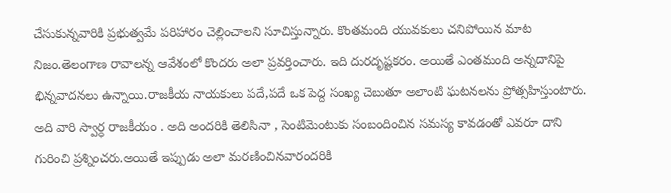చేసుకున్నవారికి ప్రభుత్వమే పరిహారం చెల్లించాలని సూచిస్తున్నారు. కొంతమంది యువకులు చనిపోయిన మాట నిజం.తెలంగాణ రావాలన్న ఆవేశంలో కొందరు అలా ప్రవర్తించారు. ఇది దురదృష్టకరం. అయితే ఎంతమంది అన్నదానిపై భిన్నవాదనలు ఉన్నాయి.రాజకీయ నాయకులు పదే,పదే ఒక పెద్ద సంఖ్య చెబుతూ అలాంటి ఘటనలను ప్రోత్సహిస్తుంటారు. అది వారి స్వార్ధ రాజకీయం . అది అందరికి తెలిసినా , సెంటిమెంటుకు సంబందించిన సమస్య కావడంతో ఎవరూ దాని గురించి ప్రశ్నించరు.అయితే ఇప్పుడు అలా మరణించినవారందరికి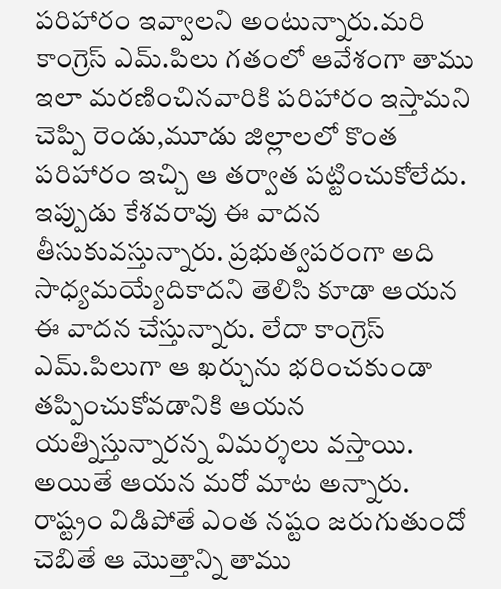పరిహారం ఇవ్వాలని అంటున్నారు.మరి కాంగ్రెస్ ఎమ్.పిలు గతంలో ఆవేశంగా తాము ఇలా మరణించినవారికి పరిహారం ఇస్తామని చెప్పి రెండు,మూడు జిల్లాలలో కొంత పరిహారం ఇచ్చి ఆ తర్వాత పట్టించుకోలేదు.
ఇప్పుడు కేశవరావు ఈ వాదన తీసుకువస్తున్నారు. ప్రభుత్వపరంగా అది సాధ్యమయ్యేదికాదని తెలిసి కూడా ఆయన ఈ వాదన చేస్తున్నారు. లేదా కాంగ్రెస్ ఎమ్.పిలుగా ఆ ఖర్చును భరించకుండా తప్పించుకోవడానికి ఆయన యత్నిస్తున్నారన్న విమర్శలు వస్తాయి. అయితే ఆయన మరో మాట అన్నారు. రాష్ట్రం విడిపోతే ఎంత నష్టం జరుగుతుందో చెబితే ఆ మొత్తాన్ని తాము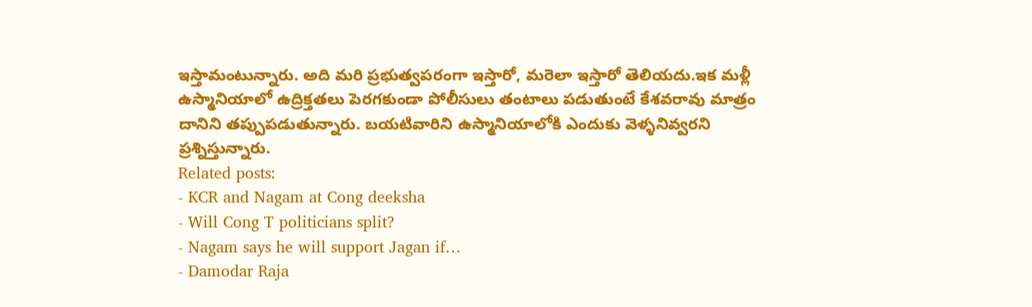ఇస్తామంటున్నారు. అది మరి ప్రభుత్వపరంగా ఇస్తారో, మరెలా ఇస్తారో తెలియదు.ఇక మళ్లీ ఉస్మానియాలో ఉద్రిక్తతలు పెరగకుండా పోలీసులు తంటాలు పడుతుంటే కేశవరావు మాత్రం దానిని తప్పుపడుతున్నారు. బయటివారిని ఉస్మానియాలోకి ఎందుకు వెళ్ళనివ్వరని ప్రశ్నిస్తున్నారు.
Related posts:
- KCR and Nagam at Cong deeksha
- Will Cong T politicians split?
- Nagam says he will support Jagan if…
- Damodar Raja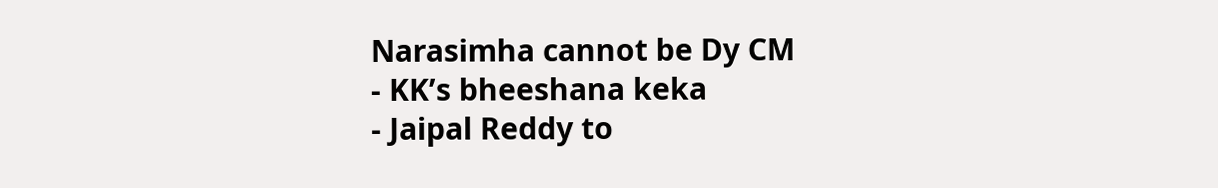Narasimha cannot be Dy CM
- KK’s bheeshana keka
- Jaipal Reddy to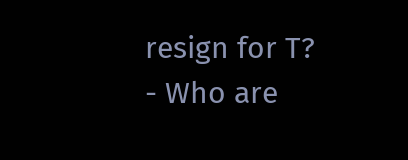resign for T?
- Who are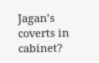Jagan’s coverts in cabinet?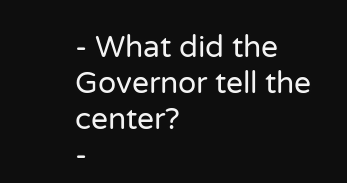- What did the Governor tell the center?
-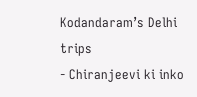Kodandaram’s Delhi trips
- Chiranjeevi ki inko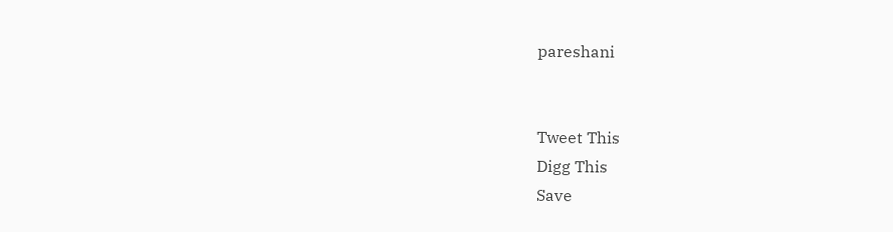pareshani


Tweet This
Digg This
Save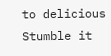to delicious
Stumble it